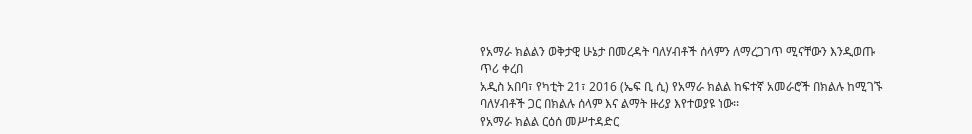የአማራ ክልልን ወቅታዊ ሁኔታ በመረዳት ባለሃብቶች ሰላምን ለማረጋገጥ ሚናቸውን እንዲወጡ ጥሪ ቀረበ
አዲስ አበባ፣ የካቲት 21፣ 2016 (ኤፍ ቢ ሲ) የአማራ ክልል ከፍተኛ አመራሮች በክልሉ ከሚገኙ ባለሃብቶች ጋር በክልሉ ሰላም እና ልማት ዙሪያ እየተወያዩ ነው፡፡
የአማራ ክልል ርዕሰ መሥተዳድር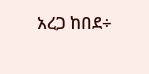አረጋ ከበደ÷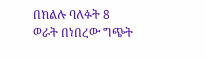በክልሉ ባለፉት 8 ወራት በነበረው ግጭት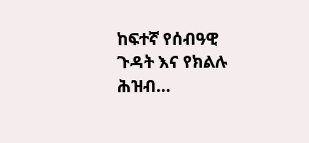ከፍተኛ የሰብዓዊ ጉዳት እና የክልሉ ሕዝብ…